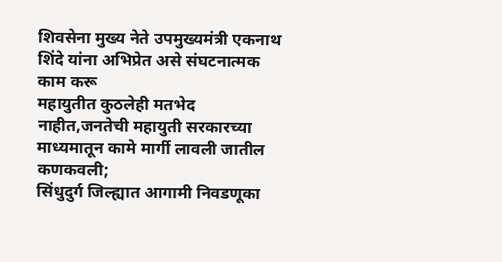शिवसेना मुख्य नेते उपमुख्यमंत्री एकनाथ शिंदे यांना अभिप्रेत असे संघटनात्मक काम करू
महायुतीत कुठलेही मतभेद नाहीत,जनतेची महायुती सरकारच्या माध्यमातून कामे मार्गी लावली जातील
कणकवली;
सिंधुदुर्ग जिल्ह्यात आगामी निवडणूका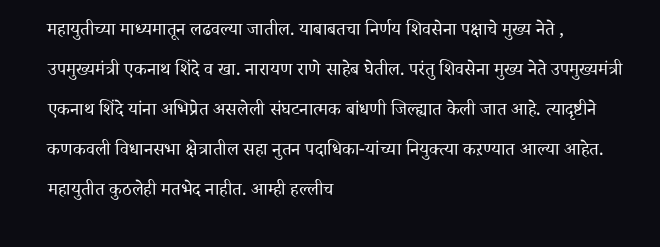महायुतीच्या माध्यमातून लढवल्या जातील. याबाबतचा निर्णय शिवसेना पक्षाचे मुख्य नेते , उपमुख्यमंत्री एकनाथ शिंदे व खा. नारायण राणे साहेब घेतील. परंतु शिवसेना मुख्य नेते उपमुख्यमंत्री एकनाथ शिंदे यांना अभिप्रेत असलेली संघटनात्मक बांधणी जिल्ह्यात केली जात आहे. त्यादृष्टीने कणकवली विधानसभा क्षेत्रातील सहा नुतन पदाधिका-यांच्या नियुक्त्या कऱण्यात आल्या आहेत. महायुतीत कुठलेही मतभेद नाहीत. आम्ही हल्लीच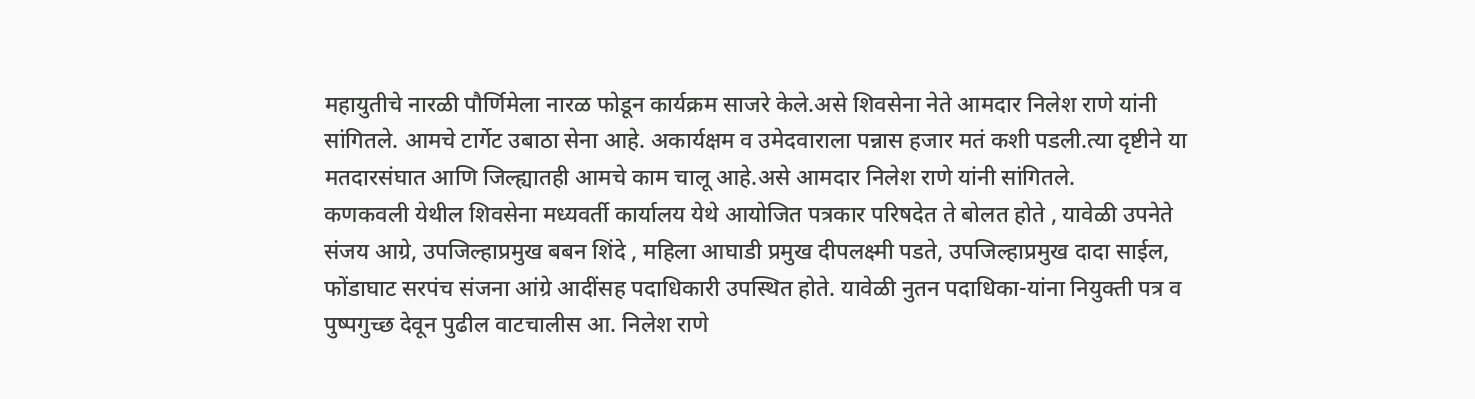महायुतीचे नारळी पौर्णिमेला नारळ फोडून कार्यक्रम साजरे केले.असे शिवसेना नेते आमदार निलेश राणे यांनी सांगितले. आमचे टार्गेट उबाठा सेना आहे. अकार्यक्षम व उमेदवाराला पन्नास हजार मतं कशी पडली.त्या दृष्टीने या मतदारसंघात आणि जिल्ह्यातही आमचे काम चालू आहे.असे आमदार निलेश राणे यांनी सांगितले.
कणकवली येथील शिवसेना मध्यवर्ती कार्यालय येथे आयोजित पत्रकार परिषदेत ते बोलत होते , यावेळी उपनेते संजय आग्रे, उपजिल्हाप्रमुख बबन शिंदे , महिला आघाडी प्रमुख दीपलक्ष्मी पडते, उपजिल्हाप्रमुख दादा साईल, फोंडाघाट सरपंच संजना आंग्रे आदींसह पदाधिकारी उपस्थित होते. यावेळी नुतन पदाधिका-यांना नियुक्ती पत्र व पुष्पगुच्छ देवून पुढील वाटचालीस आ. निलेश राणे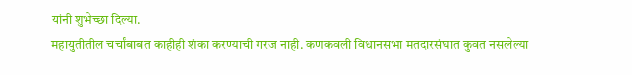यांनी शुभेच्छा दिल्या.
महायुतीतील चर्चांबाबत काहीही शंका करण्याची गरज नाही. कणकवली विधानसभा मतदारसंघात कुवत नसलेल्या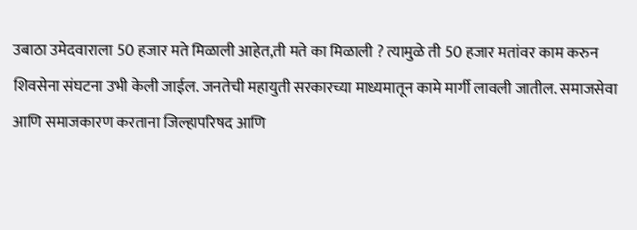उबाठा उमेदवाराला 50 हजार मते मिळाली आहेत,ती मते का मिळाली ? त्यामुळे ती 50 हजार मतांवर काम करुन शिवसेना संघटना उभी केली जाईल. जनतेची महायुती सरकारच्या माध्यमातून कामे मार्गी लावली जातील. समाजसेवा आणि समाजकारण करताना जिल्हापरिषद आणि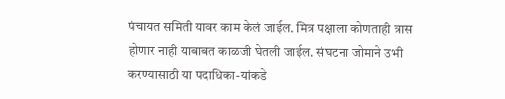पंचायत समिती यावर काम केलं जाईल. मित्र पक्षाला कोणताही त्रास होणार नाही याबाबत काळजी घेतली जाईल. संघटना जोमाने उभी करण्यासाठी या पदाधिका-यांकडे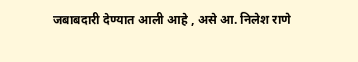जबाबदारी देण्यात आली आहे , असे आ. निलेश राणे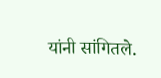यांनी सांगितले.